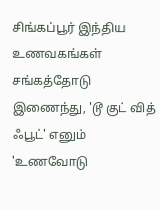சிங்கப்பூர் இந்திய உணவகங்கள் சங்கத்தோடு இணைந்து, 'டூ குட் வித் ஃபூட்' எனும் 'உணவோடு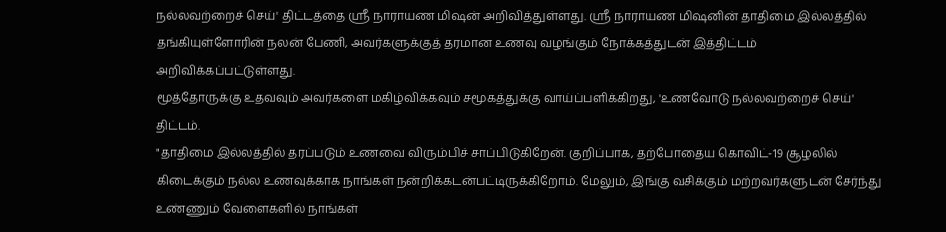நல்லவற்றைச் செய்' திட்டத்தை ஸ்ரீ நாராயண மிஷன் அறிவித்துள்ளது. ஸ்ரீ நாராயண மிஷனின் தாதிமை இல்லத்தில் தங்கியுள்ளோரின் நலன் பேணி, அவர்களுக்குத் தரமான உணவு வழங்கும் நோக்கத்துடன் இத்திட்டம் அறிவிக்கப்பட்டுள்ளது.
மூத்தோருக்கு உதவவும் அவர்களை மகிழ்விக்கவும் சமூகத்துக்கு வாய்ப்பளிக்கிறது, 'உணவோடு நல்லவற்றைச் செய்' திட்டம்.
"தாதிமை இல்லத்தில் தரப்படும் உணவை விரும்பிச் சாப்பிடுகிறேன். குறிப்பாக, தற்போதைய கொவிட்-19 சூழலில் கிடைக்கும் நல்ல உணவுக்காக நாங்கள் நன்றிக்கடன்பட்டிருக்கிறோம். மேலும், இங்கு வசிக்கும் மற்றவர்களுடன் சேர்ந்து உண்ணும் வேளைகளில் நாங்கள்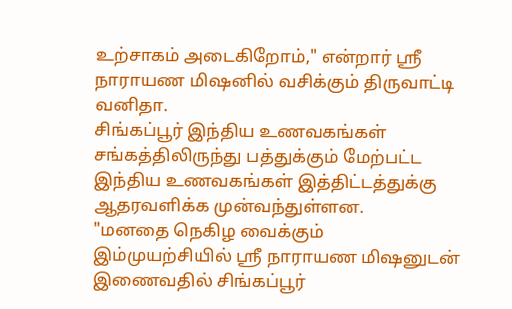உற்சாகம் அடைகிறோம்," என்றார் ஸ்ரீ நாராயண மிஷனில் வசிக்கும் திருவாட்டி வனிதா.
சிங்கப்பூர் இந்திய உணவகங்கள் சங்கத்திலிருந்து பத்துக்கும் மேற்பட்ட இந்திய உணவகங்கள் இத்திட்டத்துக்கு ஆதரவளிக்க முன்வந்துள்ளன.
"மனதை நெகிழ வைக்கும் இம்முயற்சியில் ஸ்ரீ நாராயண மிஷனுடன் இணைவதில் சிங்கப்பூர்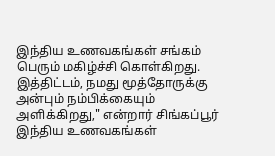இந்திய உணவகங்கள் சங்கம் பெரும் மகிழ்ச்சி கொள்கிறது. இத்திட்டம், நமது மூத்தோருக்கு அன்பும் நம்பிக்கையும் அளிக்கிறது," என்றார் சிங்கப்பூர் இந்திய உணவகங்கள்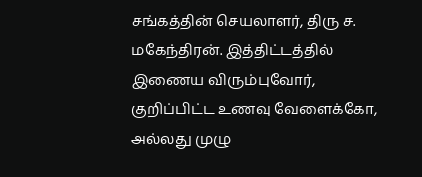சங்கத்தின் செயலாளர், திரு ச. மகேந்திரன். இத்திட்டத்தில் இணைய விரும்புவோர், குறிப்பிட்ட உணவு வேளைக்கோ, அல்லது முழு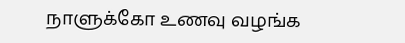நாளுக்கோ உணவு வழங்க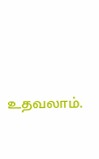உதவலாம்.